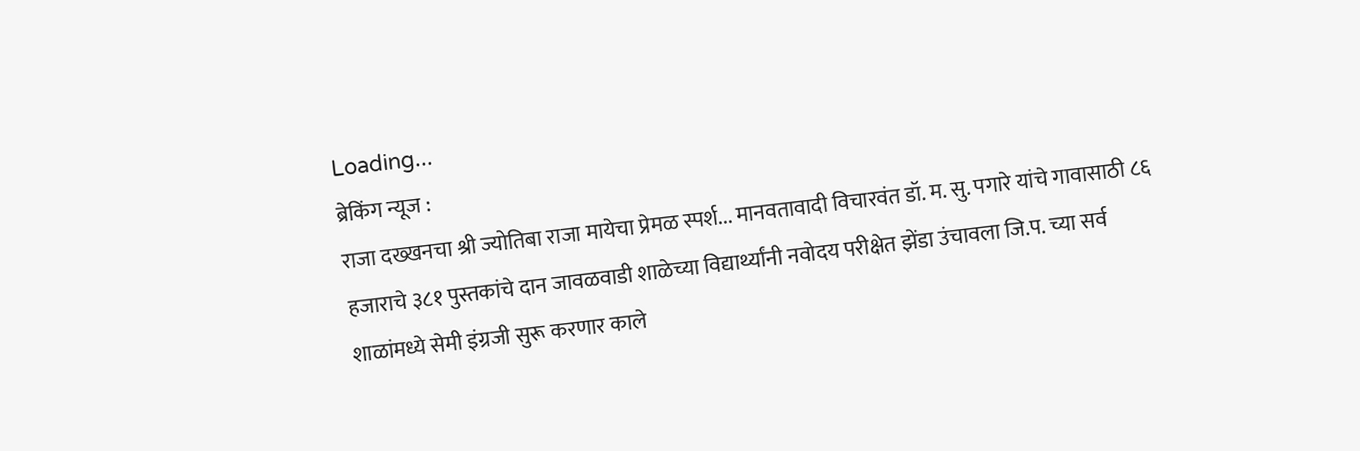Loading...
ब्रेकिंग न्यूज :
राजा दख्खनचा श्री ज्योतिबा राजा मायेचा प्रेमळ स्पर्श... मानवतावादी विचारवंत डॉ. म. सु. पगारे यांचे गावासाठी ८६ हजाराचे ३८१ पुस्तकांचे दान जावळवाडी शाळेच्या विद्यार्थ्यांनी नवोदय परीक्षेत झेंडा उंचावला जि.प. च्या सर्व शाळांमध्ये सेमी इंग्रजी सुरू करणार काले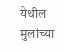येथील मुलांच्या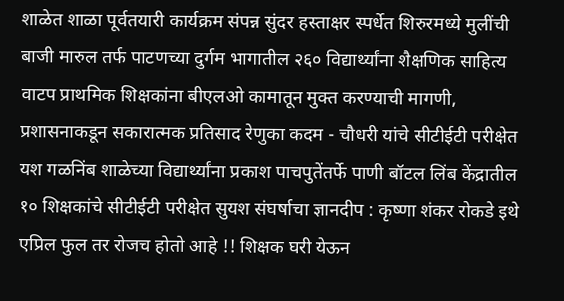शाळेत शाळा पूर्वतयारी कार्यक्रम संपन्न सुंदर हस्ताक्षर स्पर्धेत शिरुरमध्ये मुलींची बाजी मारुल तर्फ पाटणच्या दुर्गम भागातील २६० विद्यार्थ्यांना शैक्षणिक साहित्य वाटप प्राथमिक शिक्षकांना बीएलओ कामातून मुक्त करण्याची मागणी, प्रशासनाकडून सकारात्मक प्रतिसाद रेणुका कदम - चौधरी यांचे सीटीईटी परीक्षेत यश गळनिंब शाळेच्या विद्यार्थ्यांना प्रकाश पाचपुतेंतर्फे पाणी बॉटल लिंब केंद्रातील १० शिक्षकांचे सीटीईटी परीक्षेत सुयश संघर्षाचा ज्ञानदीप : कृष्णा शंकर रोकडे इथे एप्रिल फुल तर रोजच होतो आहे !! शिक्षक घरी येऊन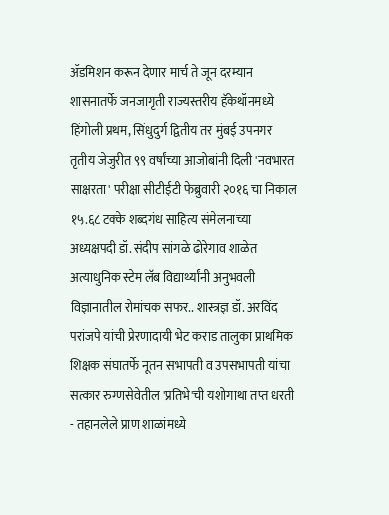ॲडमिशन करून देणार मार्च ते जून दरम्यान शासनातर्फे जनजागृती राज्यस्तरीय हॅकेथॉनमध्ये हिंगोली प्रथम, सिंधुदुर्ग द्वितीय तर मुंबई उपनगर तृतीय जेजुरीत ९९ वर्षांच्या आजोबांनी दिली 'नवभारत साक्षरता' परीक्षा सीटीईटी फेब्रुवारी २०१६ चा निकाल १५.६८ टक्के शब्दगंध साहित्य संमेलनाच्या अध्यक्षपदी डॉ. संदीप सांगळे ढोरेगाव शाळेत अत्याधुनिक स्टेम लॅब विद्यार्थ्यांनी अनुभवली विज्ञानातील रोमांचक सफर.. शास्त्रज्ञ डॉ. अरविंद परांजपे यांची प्रेरणादायी भेट कराड तालुका प्राथमिक शिक्षक संघातर्फे नूतन सभापती व उपसभापती यांचा सत्कार रुग्णसेवेतील 'प्रतिभे'ची यशोगाथा तप्त धरती - तहानलेले प्राण शाळांमध्ये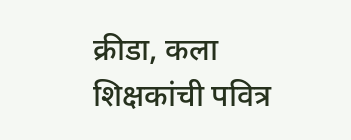क्रीडा, कला शिक्षकांची पवित्र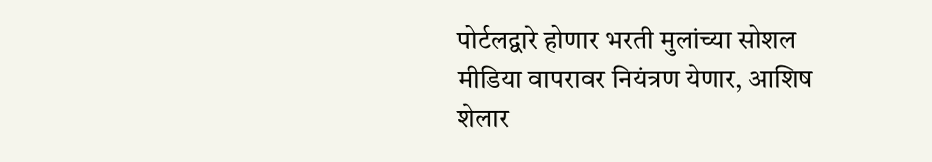पोर्टलद्वारे होणार भरती मुलांच्या सोशल मीडिया वापरावर नियंत्रण येणार, आशिष शेलार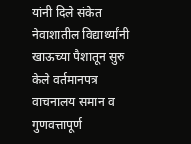यांनी दिले संकेत नेवाशातील विद्यार्थ्यांनी खाऊच्या पैशातून सुरु केले वर्तमानपत्र वाचनालय समान व गुणवत्तापूर्ण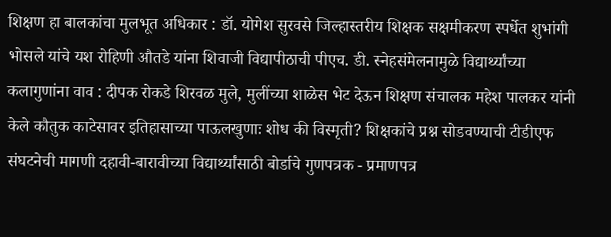शिक्षण हा बालकांचा मुलभूत अधिकार : डॉ. योगेश सुरवसे जिल्हास्तरीय शिक्षक सक्षमीकरण स्पर्धेत शुभांगी भोसले यांचे यश रोहिणी औतडे यांना शिवाजी विद्यापीठाची पीएच. डी. स्नेहसंमेलनामुळे विद्यार्थ्यांच्या कलागुणांना वाव : दीपक रोकडे शिरवळ मुले, मुलींच्या शाळेस भेट देऊन शिक्षण संचालक महेश पालकर यांनी केले कौतुक काटेसावर इतिहासाच्या पाऊलखुणाः शोध की विस्मृती? शिक्षकांचे प्रश्न सोडवण्याची टीडीएफ संघटनेची मागणी दहावी-बारावीच्या विद्यार्थ्यांसाठी बोर्डाचे गुणपत्रक - प्रमाणपत्र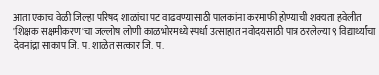आता एकाच वेळी जिल्हा परिषद शाळांचा पट वाढवण्यासाठी पालकांना करमाफी होण्याची शक्यता हवेलीत 'शिक्षक सक्षमीकरण'चा जल्लोष लोणी काळभोरमध्ये स्पर्धा उत्साहात नवोदयसाठी पात्र ठरलेल्या ९ विद्यार्थ्यांचा देवनांद्रा साकाप जि. प. शाळेत सत्कार जि. प.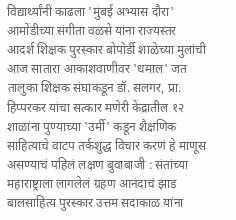विद्यार्थ्यांनी काढला 'मुंबई अभ्यास दौरा' आमोंडीच्या संगीता वळसे यांना राज्यस्तर आदर्श शिक्षक पुरस्कार बोपोर्डी शाळेच्या मुलांची आज सातारा आकाशवाणीवर 'धमाल' जत तालुका शिक्षक संघाकडून डॉ. सलगर, प्रा. हिप्परकर यांचा सत्कार मणेरी केंद्रातील १२ शाळांना पुण्याच्या 'उर्मी' कडून शैक्षणिक साहित्याचे वाटप तर्कशुद्ध विचार करणं हे माणूस असण्याचं पहिलं लक्षण बुवाबाजी : संतांच्या महाराष्ट्राला लागलेलं ग्रहण आनंदाचं झाड बालसाहित्य पुरस्कार उत्तम सदाकाळ यांना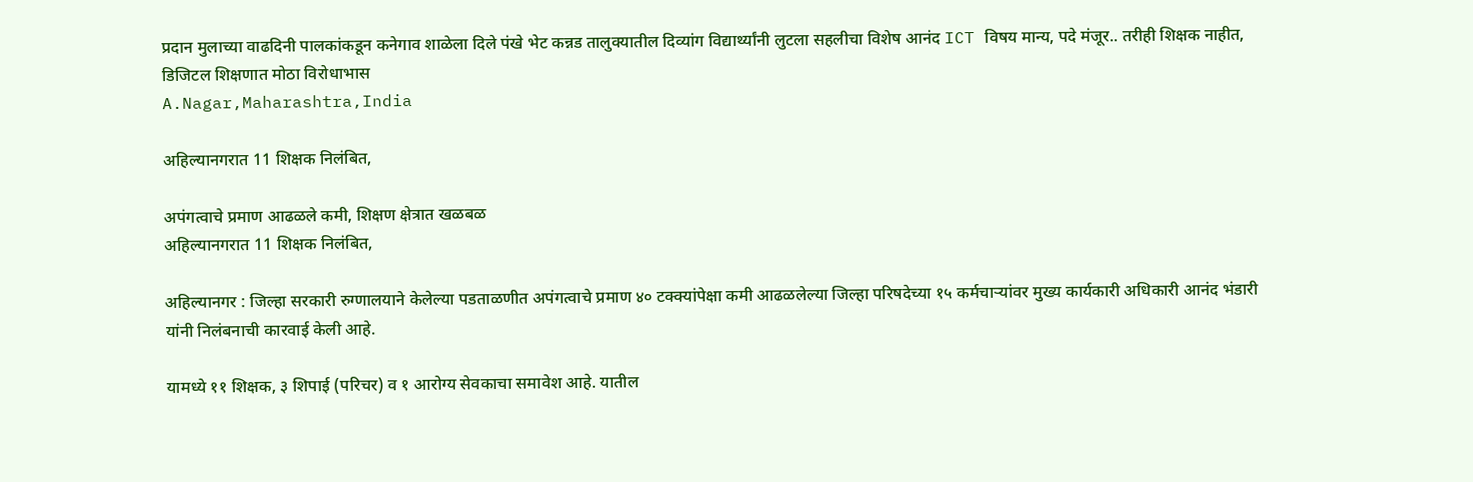प्रदान मुलाच्या वाढदिनी पालकांकडून कनेगाव शाळेला दिले पंखे भेट कन्नड तालुक्यातील दिव्यांग विद्यार्थ्यांनी लुटला सहलीचा विशेष आनंद ICT विषय मान्य, पदे मंजूर.. तरीही शिक्षक नाहीत, डिजिटल शिक्षणात मोठा विरोधाभास
A.Nagar,Maharashtra,India

अहिल्यानगरात 11 शिक्षक निलंबित,

अपंगत्वाचे प्रमाण आढळले कमी, शिक्षण क्षेत्रात खळबळ
अहिल्यानगरात 11 शिक्षक निलंबित,

अहिल्यानगर : जिल्हा सरकारी रुग्णालयाने केलेल्या पडताळणीत अपंगत्वाचे प्रमाण ४० टक्क्यांपेक्षा कमी आढळलेल्या जिल्हा परिषदेच्या १५ कर्मचाऱ्यांवर मुख्य कार्यकारी अधिकारी आनंद भंडारी यांनी निलंबनाची कारवाई केली आहे.

यामध्ये ११ शिक्षक, ३ शिपाई (परिचर) व १ आरोग्य सेवकाचा समावेश आहे. यातील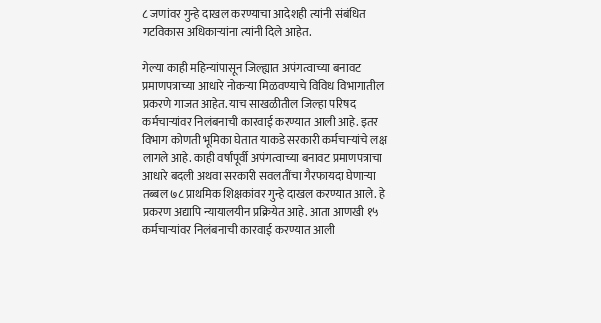८ जणांवर गुन्हे दाखल करण्याचा आदेशही त्यांनी संबंधित गटविकास अधिकाऱ्यांना त्यांनी दिले आहेत.

गेल्या काही महिन्यांपासून जिल्ह्यात अपंगत्वाच्या बनावट प्रमाणपत्राच्या आधारे नोकऱ्या मिळवण्याचे विविध विभागातील प्रकरणे गाजत आहेत. याच साखळीतील जिल्हा परिषद कर्मचाऱ्यांवर निलंबनाची कारवाई करण्यात आली आहे. इतर विभाग कोणती भूमिका घेतात याकडे सरकारी कर्मचाऱ्यांचे लक्ष लागले आहे. काही वर्षांपूर्वी अपंगत्वाच्या बनावट प्रमाणपत्राचा आधारे बदली अथवा सरकारी सवलतींचा गैरफायदा घेणाऱ्या तब्बल ७८ प्राथमिक शिक्षकांवर गुन्हे दाखल करण्यात आले. हे प्रकरण अद्यापि न्यायालयीन प्रक्रियेत आहे. आता आणखी १५ कर्मचाऱ्यांवर निलंबनाची कारवाई करण्यात आली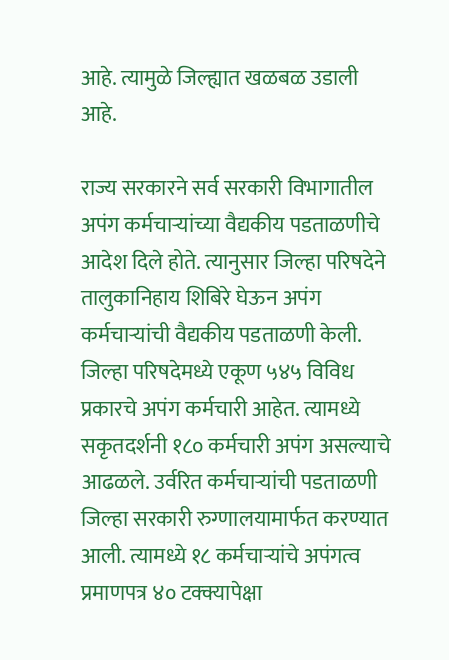आहे. त्यामुळे जिल्ह्यात खळबळ उडाली आहे.

राज्य सरकारने सर्व सरकारी विभागातील अपंग कर्मचाऱ्यांच्या वैद्यकीय पडताळणीचे आदेश दिले होते. त्यानुसार जिल्हा परिषदेने तालुकानिहाय शिबिरे घेऊन अपंग कर्मचाऱ्यांची वैद्यकीय पडताळणी केली. जिल्हा परिषदेमध्ये एकूण ५४५ विविध प्रकारचे अपंग कर्मचारी आहेत. त्यामध्ये सकृतदर्शनी १८० कर्मचारी अपंग असल्याचे आढळले. उर्वरित कर्मचाऱ्यांची पडताळणी जिल्हा सरकारी रुग्णालयामार्फत करण्यात आली. त्यामध्ये १८ कर्मचाऱ्यांचे अपंगत्व प्रमाणपत्र ४० टक्क्यापेक्षा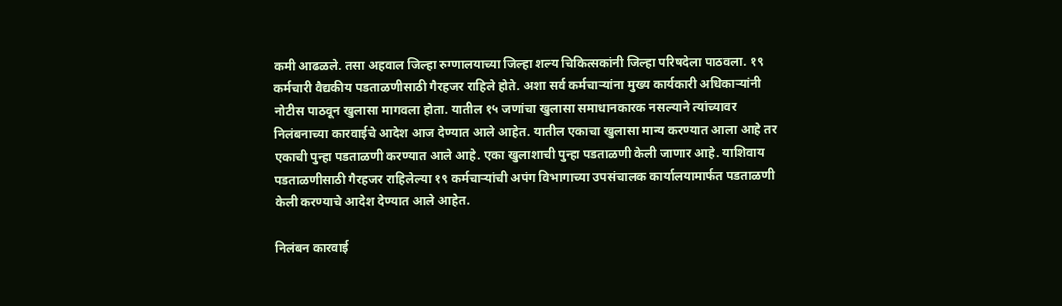कमी आढळले. तसा अहवाल जिल्हा रुग्णालयाच्या जिल्हा शल्य चिकित्सकांनी जिल्हा परिषदेला पाठवला. १९ कर्मचारी वैद्यकीय पडताळणीसाठी गैरहजर राहिले होते. अशा सर्व कर्मचाऱ्यांना मुख्य कार्यकारी अधिकाऱ्यांनी नोटीस पाठवून खुलासा मागवला होता. यातील १५ जणांचा खुलासा समाधानकारक नसल्याने त्यांच्यावर निलंबनाच्या कारवाईचे आदेश आज देण्यात आले आहेत. यातील एकाचा खुलासा मान्य करण्यात आला आहे तर एकाची पुन्हा पडताळणी करण्यात आले आहे. एका खुलाशाची पुन्हा पडताळणी केली जाणार आहे. याशिवाय पडताळणीसाठी गैरहजर राहिलेल्या १९ कर्मचाऱ्यांची अपंग विभागाच्या उपसंचालक कार्यालयामार्फत पडताळणी केली करण्याचे आदेश देण्यात आले आहेत.

निलंबन कारवाई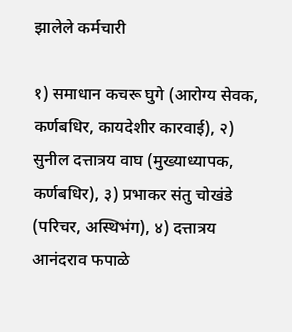झालेले कर्मचारी

१) समाधान कचरू घुगे (आरोग्य सेवक, कर्णबधिर, कायदेशीर कारवाई), २) सुनील दत्तात्रय वाघ (मुख्याध्यापक, कर्णबधिर), ३) प्रभाकर संतु चोखंडे (परिचर, अस्थिभंग), ४) दत्तात्रय आनंदराव फपाळे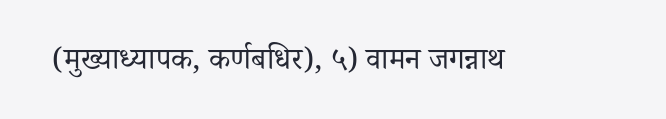(मुख्याध्यापक, कर्णबधिर), ५) वामन जगन्नाथ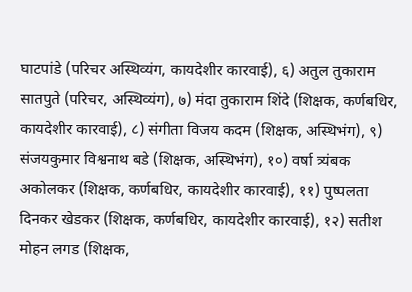घाटपांडे (परिचर अस्थिव्यंग, कायदेशीर कारवाई), ६) अतुल तुकाराम सातपुते (परिचर, अस्थिव्यंग), ७) मंदा तुकाराम शिंदे (शिक्षक, कर्णबधिर, कायदेशीर कारवाई), ८) संगीता विजय कदम (शिक्षक, अस्थिभंग), ९) संजयकुमार विश्वनाथ बडे (शिक्षक, अस्थिभंग), १०) वर्षा त्र्यंबक अकोलकर (शिक्षक, कर्णबधिर, कायदेशीर कारवाई), ११) पुष्पलता दिनकर खेडकर (शिक्षक, कर्णबधिर, कायदेशीर कारवाई), १२) सतीश मोहन लगड (शिक्षक,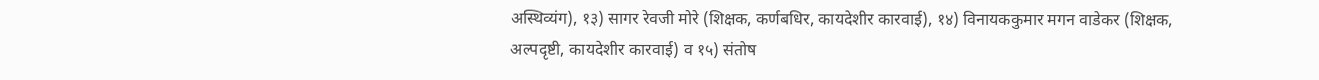अस्थिव्यंग), १३) सागर रेवजी मोरे (शिक्षक, कर्णबधिर, कायदेशीर कारवाई), १४) विनायककुमार मगन वाडेकर (शिक्षक, अल्पदृष्टी, कायदेशीर कारवाई) व १५) संतोष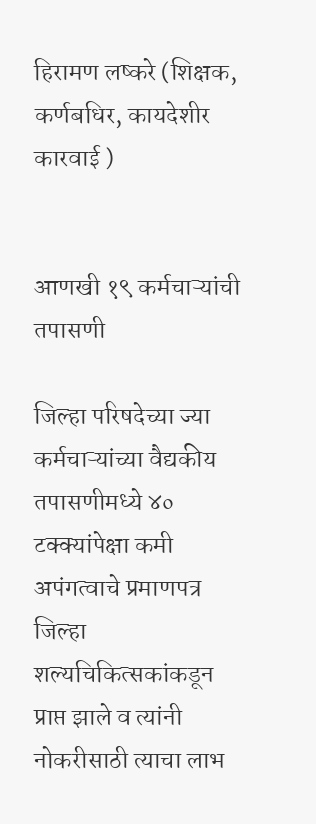हिरामण लष्करे (शिक्षक, कर्णबधिर, कायदेशीर कारवाई )


आणखी १९ कर्मचाऱ्यांची तपासणी

जिल्हा परिषदेच्या ज्या कर्मचाऱ्यांच्या वैद्यकीय तपासणीमध्ये ४० टक्क्यांपेक्षा कमी अपंगत्वाचे प्रमाणपत्र जिल्हा शल्यचिकित्सकांकडून प्राप्त झाले व त्यांनी नोकरीसाठी त्याचा लाभ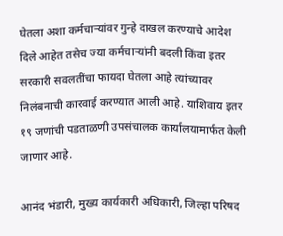घेतला अशा कर्मचाऱ्यांवर गुन्हे दाखल करण्याचे आदेश दिले आहेत तसेच ज्या कर्मचाऱ्यांनी बदली किंवा इतर सरकारी सवलतींचा फायदा घेतला आहे त्यांच्यावर निलंबनाची कारवाई करण्यात आली आहे. याशिवाय इतर १९ जणांची पडताळणी उपसंचालक कार्यालयामार्फत केली जाणार आहे.

आनंद भंडारी, मुख्य कार्यकारी अधिकारी, जिल्हा परिषद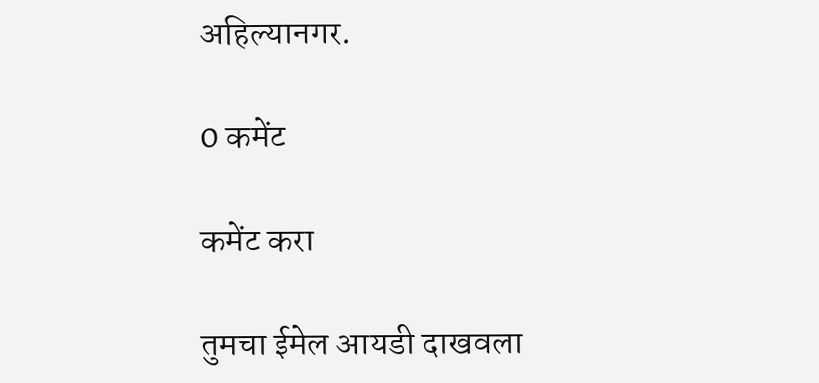अहिल्यानगर.

0 कमेंट

कमेंट करा

तुमचा ईमेल आयडी दाखवला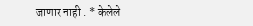जाणार नाही . * केलेले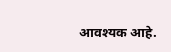आवश्यक आहे.